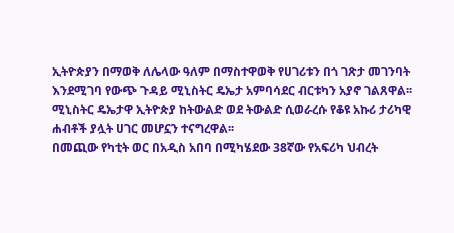ኢትዮጵያን በማወቅ ለሌላው ዓለም በማስተዋወቅ የሀገሪቱን በጎ ገጽታ መገንባት እንደሚገባ የውጭ ጉዳይ ሚኒስትር ዴኤታ አምባሳደር ብርቱካን አያኖ ገልጸዋል፡፡
ሚኒስትር ዴኤታዋ ኢትዮጵያ ከትውልድ ወደ ትውልድ ሲወራረሱ የቆዩ አኩሪ ታሪካዊ ሐብቶች ያሏት ሀገር መሆኗን ተናግረዋል፡፡
በመጪው የካቲት ወር በአዲስ አበባ በሚካሄደው 38ኛው የአፍሪካ ህብረት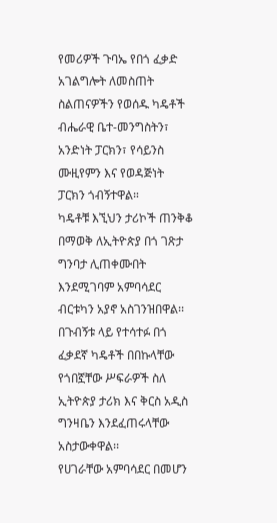የመሪዎች ጉባኤ የበጎ ፈቃድ አገልግሎት ለመስጠት ስልጠናዎችን የወሰዱ ካዴቶች ብሔራዊ ቤተ-መንግስትን፣ አንድነት ፓርክን፣ የሳይንስ ሙዚየምን እና የወዳጅነት ፓርክን ጎብኝተዋል።
ካዴቶቹ እኚህን ታሪኮች ጠንቅቆ በማወቅ ለኢትዮጵያ በጎ ገጽታ ግንባታ ሊጠቀሙበት እንደሚገባም አምባሳደር ብርቱካን አያኖ አስገንዝበዋል፡፡
በጉብኝቱ ላይ የተሳተፉ በጎ ፈቃደኛ ካዴቶች በበኩላቸው የጎበኟቸው ሥፍራዎች ስለ ኢትዮጵያ ታሪክ እና ቅርስ አዲስ ግንዛቤን እንደፈጠሩላቸው አስታውቀዋል፡፡
የሀገራቸው አምባሳደር በመሆን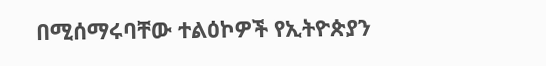በሚሰማሩባቸው ተልዕኮዎች የኢትዮጵያን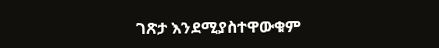ገጽታ እንደሚያስተዋውቁም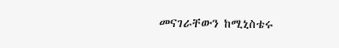መናገራቸውን ከሚኒስቴሩ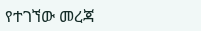የተገኘው መረጃ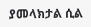ያመላክታል ሲል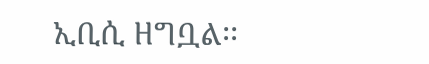ኢቢሲ ዘግቧል፡፡